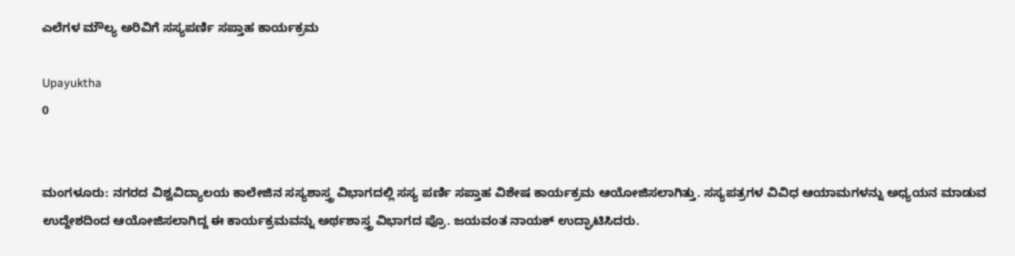ಎಲೆಗಳ ಮೌಲ್ಯ ಅರಿವಿಗೆ ಸಸ್ಯಪರ್ಣಿ ಸಪ್ತಾಹ ಕಾರ್ಯಕ್ರಮ

Upayuktha
0


ಮಂಗಳೂರು: ನಗರದ ವಿಶ್ವವಿದ್ಯಾಲಯ ಕಾಲೇಜಿನ ಸಸ್ಯಶಾಸ್ತ್ರ ವಿಭಾಗದಲ್ಲಿ ಸಸ್ಯ ಪರ್ಣಿ ಸಪ್ತಾಹ ವಿಶೇಷ ಕಾರ್ಯಕ್ರಮ ಆಯೋಜಿಸಲಾಗಿತ್ತು. ಸಸ್ಯಪತ್ರಗಳ ವಿವಿಧ ಆಯಾಮಗಳನ್ನು ಅಧ್ಯಯನ ಮಾಡುವ ಉದ್ದೇಶದಿಂದ ಆಯೋಜಿಸಲಾಗಿದ್ದ ಈ ಕಾರ್ಯಕ್ರಮವನ್ನು ಅರ್ಥಶಾಸ್ತ್ರ ವಿಭಾಗದ ಪ್ರೊ. ಜಯವಂತ ನಾಯಕ್‌ ಉದ್ಘಾಟಿಸಿದರು.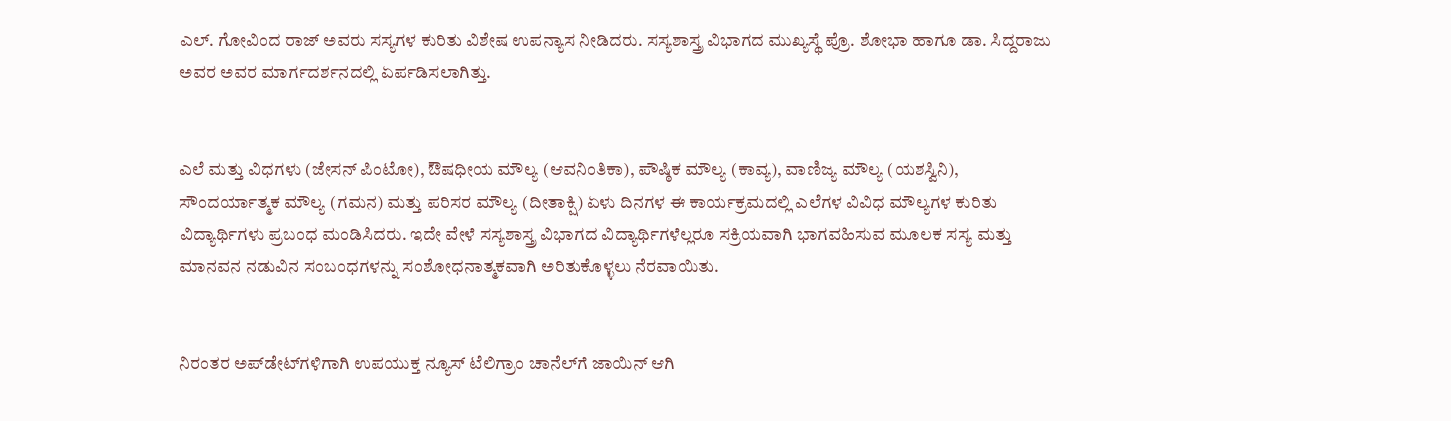ಎಲ್. ಗೋವಿಂದ ರಾಜ್ ಅವರು ಸಸ್ಯಗಳ ಕುರಿತು ವಿಶೇಷ ಉಪನ್ಯಾಸ ನೀಡಿದರು. ಸಸ್ಯಶಾಸ್ತ್ರ ವಿಭಾಗದ ಮುಖ್ಯಸ್ಥೆ ಪ್ರೊ. ಶೋಭಾ ಹಾಗೂ ಡಾ. ಸಿದ್ದರಾಜು ಅವರ ಅವರ ಮಾರ್ಗದರ್ಶನದಲ್ಲಿ ಏರ್ಪಡಿಸಲಾಗಿತ್ತು.


ಎಲೆ ಮತ್ತು ವಿಧಗಳು (ಜೇಸನ್ ಪಿಂಟೋ), ಔಷಧೀಯ ಮೌಲ್ಯ (ಆವನಿಂತಿಕಾ), ಪೌಷ್ಠಿಕ ಮೌಲ್ಯ (ಕಾವ್ಯ), ವಾಣಿಜ್ಯ ಮೌಲ್ಯ (ಯಶಸ್ವಿನಿ), ಸೌಂದರ್ಯಾತ್ಮಕ ಮೌಲ್ಯ (ಗಮನ) ಮತ್ತು ಪರಿಸರ ಮೌಲ್ಯ (ದೀತಾಕ್ಷಿ) ಏಳು ದಿನಗಳ ಈ ಕಾರ್ಯಕ್ರಮದಲ್ಲಿ ಎಲೆಗಳ ವಿವಿಧ ಮೌಲ್ಯಗಳ ಕುರಿತು ವಿದ್ಯಾರ್ಥಿಗಳು ಪ್ರಬಂಧ ಮಂಡಿಸಿದರು. ಇದೇ ವೇಳೆ ಸಸ್ಯಶಾಸ್ತ್ರ ವಿಭಾಗದ ವಿದ್ಯಾರ್ಥಿಗಳೆಲ್ಲರೂ ಸಕ್ರಿಯವಾಗಿ ಭಾಗವಹಿಸುವ ಮೂಲಕ ಸಸ್ಯ ಮತ್ತು ಮಾನವನ ನಡುವಿನ ಸಂಬಂಧಗಳನ್ನು ಸಂಶೋಧನಾತ್ಮಕವಾಗಿ ಅರಿತುಕೊಳ್ಳಲು ನೆರವಾಯಿತು.


ನಿರಂತರ ಅಪ್‌ಡೇಟ್‌ಗಳಿಗಾಗಿ ಉಪಯುಕ್ತ ನ್ಯೂಸ್‌ ಟೆಲಿಗ್ರಾಂ ಚಾನೆಲ್‌ಗೆ ಜಾಯಿನ್‌ ಆಗಿ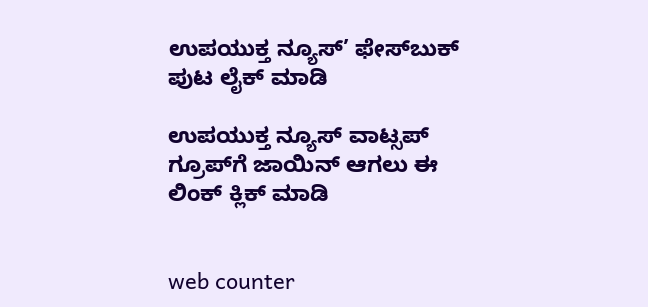ಉಪಯುಕ್ತ ನ್ಯೂಸ್‌’ ಫೇಸ್‌ಬುಕ್ ಪುಟ ಲೈಕ್ ಮಾಡಿ

ಉಪಯುಕ್ತ ನ್ಯೂಸ್‌ ವಾಟ್ಸಪ್‌  ಗ್ರೂಪ್‌ಗೆ ಜಾಯಿನ್ ಆಗಲು ಈ ಲಿಂಕ್ ಕ್ಲಿಕ್ ಮಾಡಿ


web counter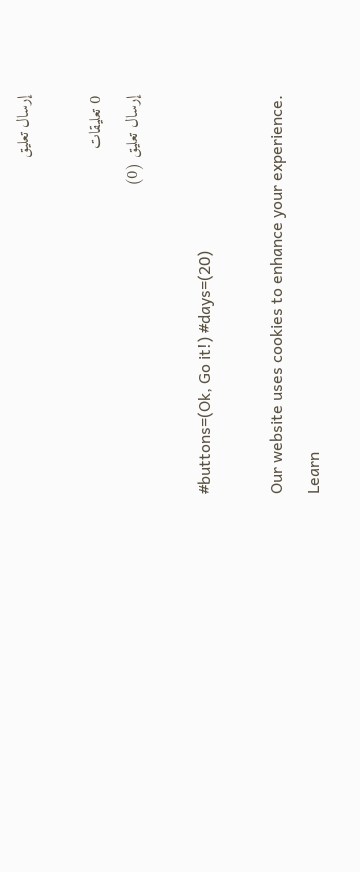إرسال تعليق

0 تعليقات
إرسال تعليق (0)

#buttons=(Ok, Go it!) #days=(20)

Our website uses cookies to enhance your experience. Learn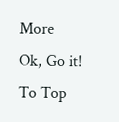More
Ok, Go it!
To Top